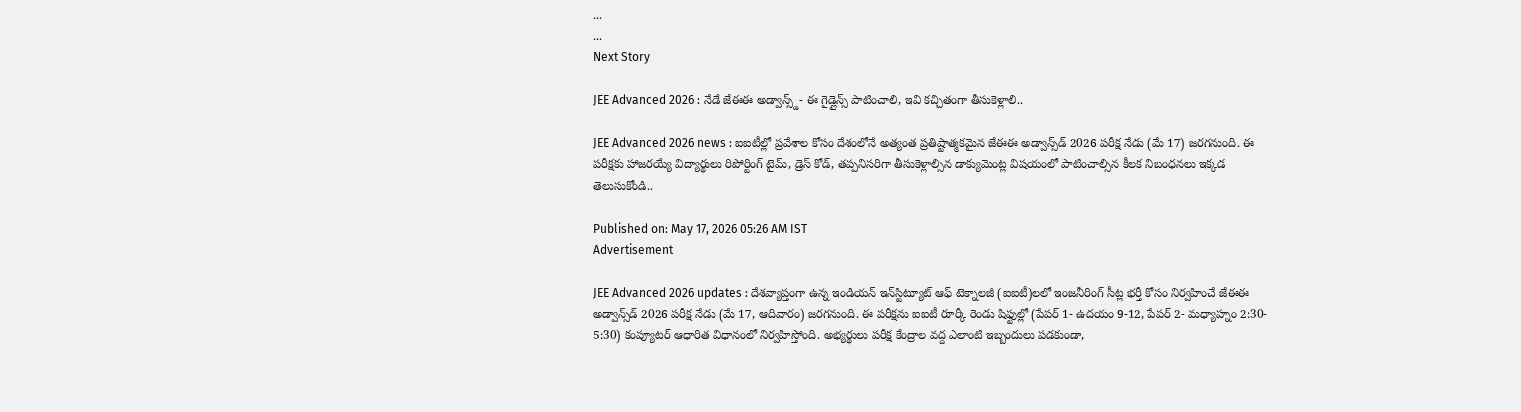...
...
Next Story

JEE Advanced 2026 : నేడే జేఈఈ అడ్వాన్స్డ్- ఈ గైడ్లైన్స్ పాటించాలి, ఇవి కచ్చితంగా తీసుకెళ్లాలి..

JEE Advanced 2026 news : ఐఐటీల్లో ప్రవేశాల కోసం దేశంలోనే అత్యంత ప్రతిష్టాత్మకమైన జేఈఈ అడ్వాన్స్‌డ్ 2026 పరీక్ష నేడు (మే 17) జరగనుంది. ఈ పరీక్షకు హాజరయ్యే విద్యార్థులు రిపోర్టింగ్ టైమ్, డ్రెస్ కోడ్, తప్పనిసరిగా తీసుకెళ్లాల్సిన డాక్యుమెంట్ల విషయంలో పాటించాల్సిన కీలక నిబంధనలు ఇక్కడ తెలుసుకోండి..

Published on: May 17, 2026 05:26 AM IST
Advertisement

JEE Advanced 2026 updates : దేశవ్యాప్తంగా ఉన్న ఇండియన్ ఇన్‌స్టిట్యూట్ ఆఫ్ టెక్నాలజీ (ఐఐటీ)లలో ఇంజనీరింగ్ సీట్ల భర్తీ కోసం నిర్వహించే జేఈఈ అడ్వాన్స్‌డ్ 2026 పరీక్ష నేడు (మే 17, ఆదివారం) జరగనుంది. ఈ పరీక్షను ఐఐటీ రూర్కీ రెండు షిఫ్టుల్లో (పేపర్ 1- ఉదయం 9-12, పేపర్ 2- మధ్యాహ్నం 2:30- 5:30) కంప్యూటర్ ఆధారిత విధానంలో నిర్వహిస్తోంది. అభ్యర్థులు పరీక్ష కేంద్రాల వద్ద ఎలాంటి ఇబ్బందులు పడకుండా,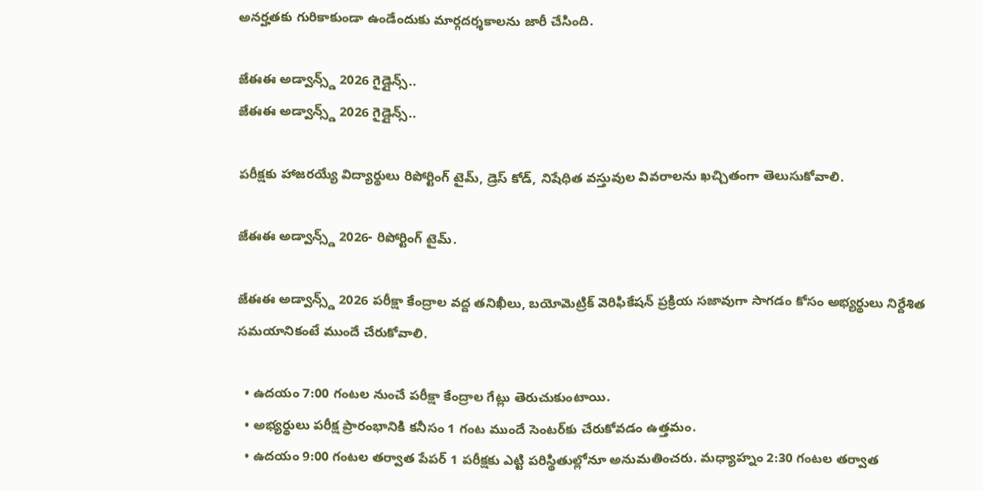అనర్హతకు గురికాకుండా ఉండేందుకు మార్గదర్శకాలను జారీ చేసింది.

జేఈఈ అడ్వాన్స్డ్ 2026 గైడ్లైన్స్..
జేఈఈ అడ్వాన్స్డ్ 2026 గైడ్లైన్స్..

పరీక్షకు హాజరయ్యే విద్యార్థులు రిపోర్టింగ్ టైమ్, డ్రెస్ కోడ్, నిషేధిత వస్తువుల వివరాలను ఖచ్చితంగా తెలుసుకోవాలి.

జేఈఈ అడ్వాన్స్డ్ 2026- రిపోర్టింగ్ టైమ్.

జేఈఈ అడ్వాన్స్డ్ 2026 పరీక్షా కేంద్రాల వద్ద తనిఖీలు, బయోమెట్రిక్ వెరిఫికేషన్ ప్రక్రియ సజావుగా సాగడం కోసం అభ్యర్థులు నిర్దేశిత సమయానికంటే ముందే చేరుకోవాలి.

  • ఉదయం 7:00 గంటల నుంచే పరీక్షా కేంద్రాల గేట్లు తెరుచుకుంటాయి.
  • అభ్యర్థులు పరీక్ష ప్రారంభానికి కనీసం 1 గంట ముందే సెంటర్‌కు చేరుకోవడం ఉత్తమం.
  • ఉదయం 9:00 గంటల తర్వాత పేపర్ 1 పరీక్షకు ఎట్టి పరిస్థితుల్లోనూ అనుమతించరు. మధ్యాహ్నం 2:30 గంటల తర్వాత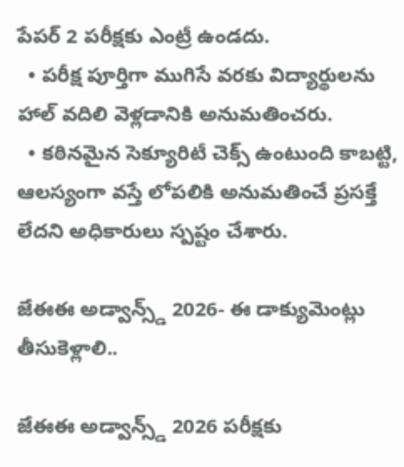పేపర్ 2 పరీక్షకు ఎంట్రీ ఉండదు.
  • పరీక్ష పూర్తిగా ముగిసే వరకు విద్యార్థులను హాల్ వదిలి వెళ్లడానికి అనుమతించరు.
  • కఠినమైన సెక్యూరిటీ చెక్స్ ఉంటుంది కాబట్టి, ఆలస్యంగా వస్తే లోపలికి అనుమతించే ప్రసక్తే లేదని అధికారులు స్పష్టం చేశారు.

జేఈఈ అడ్వాన్స్డ్ 2026- ఈ డాక్యుమెంట్లు తీసుకెళ్లాలి..

జేఈఈ అడ్వాన్స్డ్ 2026 పరీక్షకు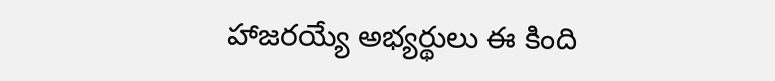హాజరయ్యే అభ్యర్థులు ఈ కింది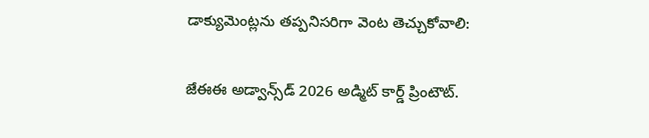డాక్యుమెంట్లను తప్పనిసరిగా వెంట తెచ్చుకోవాలి:

జేఈఈ అడ్వాన్స్‌డ్ 2026 అడ్మిట్ కార్డ్ ప్రింటౌట్.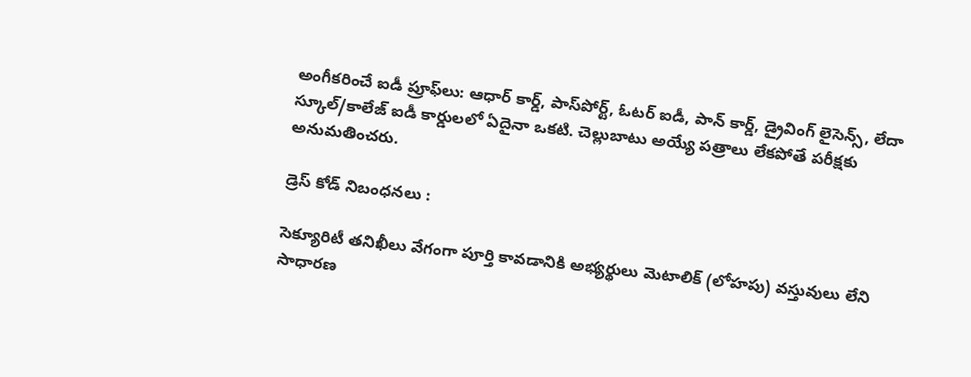అంగీకరించే ఐడీ ప్రూఫ్‌లు: ఆధార్ కార్డ్, పాస్‌పోర్ట్, ఓటర్ ఐడీ, పాన్ కార్డ్, డ్రైవింగ్ లైసెన్స్, లేదా స్కూల్/కాలేజ్ ఐడీ కార్డులలో ఏదైనా ఒకటి. చెల్లుబాటు అయ్యే పత్రాలు లేకపోతే పరీక్షకు అనుమతించరు.

డ్రెస్ కోడ్ నిబంధనలు :

సెక్యూరిటీ తనిఖీలు వేగంగా పూర్తి కావడానికి అభ్యర్థులు మెటాలిక్ (లోహపు) వస్తువులు లేని సాధారణ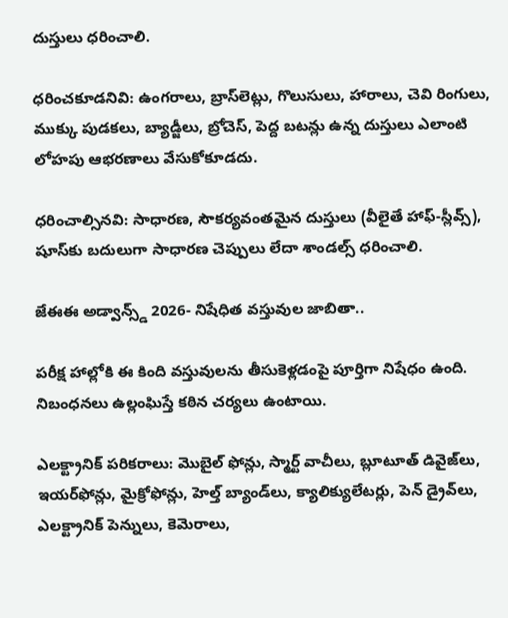దుస్తులు ధరించాలి.

ధరించకూడనివి: ఉంగరాలు, బ్రాస్‌లెట్లు, గొలుసులు, హారాలు, చెవి రింగులు, ముక్కు పుడకలు, బ్యాడ్జీలు, బ్రోచెస్, పెద్ద బటన్లు ఉన్న దుస్తులు ఎలాంటి లోహపు ఆభరణాలు వేసుకోకూడదు.

ధరించాల్సినవి: సాధారణ, సౌకర్యవంతమైన దుస్తులు (వీలైతే హాఫ్-స్లీవ్స్), షూస్‌కు బదులుగా సాధారణ చెప్పులు లేదా శాండల్స్ ధరించాలి.

జేఈఈ అడ్వాన్స్డ్ 2026- నిషేధిత వస్తువుల జాబితా..

పరీక్ష హాల్లోకి ఈ కింది వస్తువులను తీసుకెళ్లడంపై పూర్తిగా నిషేధం ఉంది. నిబంధనలు ఉల్లంఘిస్తే కఠిన చర్యలు ఉంటాయి.

ఎలక్ట్రానిక్ పరికరాలు: మొబైల్ ఫోన్లు, స్మార్ట్ వాచీలు, బ్లూటూత్ డివైజ్‌లు, ఇయర్‌ఫోన్లు, మైక్రోఫోన్లు, హెల్త్ బ్యాండ్‌లు, క్యాలిక్యులేటర్లు, పెన్ డ్రైవ్‌లు, ఎలక్ట్రానిక్ పెన్నులు, కెమెరాలు,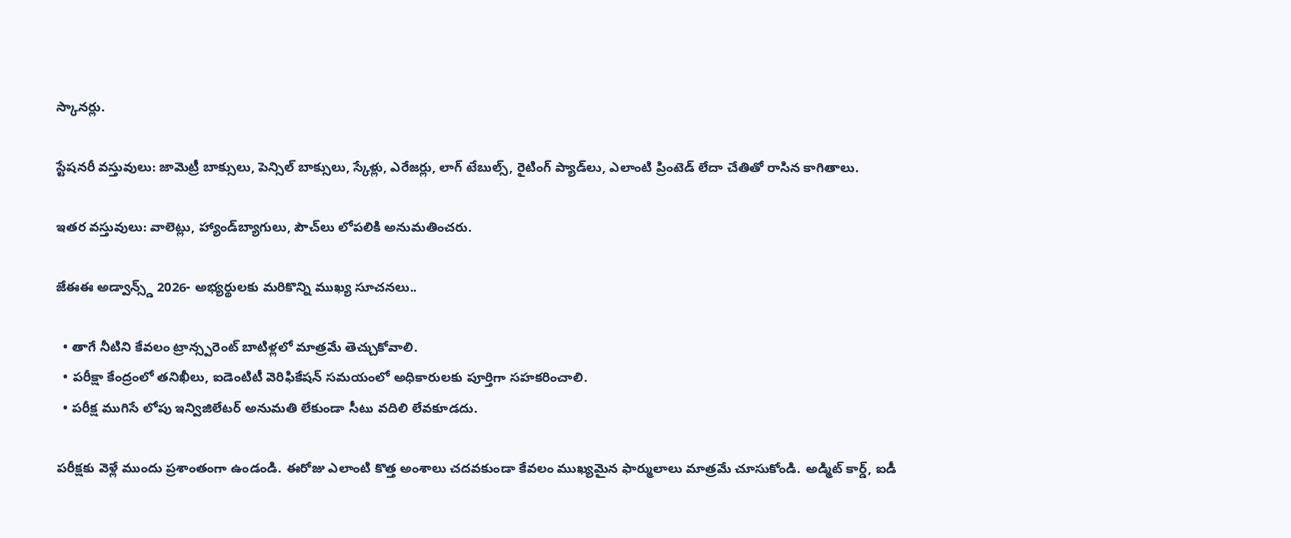స్కానర్లు.

స్టేషనరీ వస్తువులు: జామెట్రీ బాక్సులు, పెన్సిల్ బాక్సులు, స్కేళ్లు, ఎరేజర్లు, లాగ్ టేబుల్స్, రైటింగ్ ప్యాడ్‌లు, ఎలాంటి ప్రింటెడ్ లేదా చేతితో రాసిన కాగితాలు.

ఇతర వస్తువులు: వాలెట్లు, హ్యాండ్‌బ్యాగులు, పౌచ్‌లు లోపలికి అనుమతించరు.

జేఈఈ అడ్వాన్స్డ్ 2026- అభ్యర్థులకు మరికొన్ని ముఖ్య సూచనలు..

  • తాగే నీటిని కేవలం ట్రాన్స్పరెంట్ బాటిళ్లలో మాత్రమే తెచ్చుకోవాలి.
  • పరీక్షా కేంద్రంలో తనిఖీలు, ఐడెంటిటీ వెరిఫికేషన్ సమయంలో అధికారులకు పూర్తిగా సహకరించాలి.
  • పరీక్ష ముగిసే లోపు ఇన్విజిలేటర్ అనుమతి లేకుండా సీటు వదిలి లేవకూడదు.

పరీక్షకు వెళ్లే ముందు ప్రశాంతంగా ఉండండి. ఈరోజు ఎలాంటి కొత్త అంశాలు చదవకుండా కేవలం ముఖ్యమైన ఫార్ములాలు మాత్రమే చూసుకోండి. అడ్మిట్ కార్డ్, ఐడీ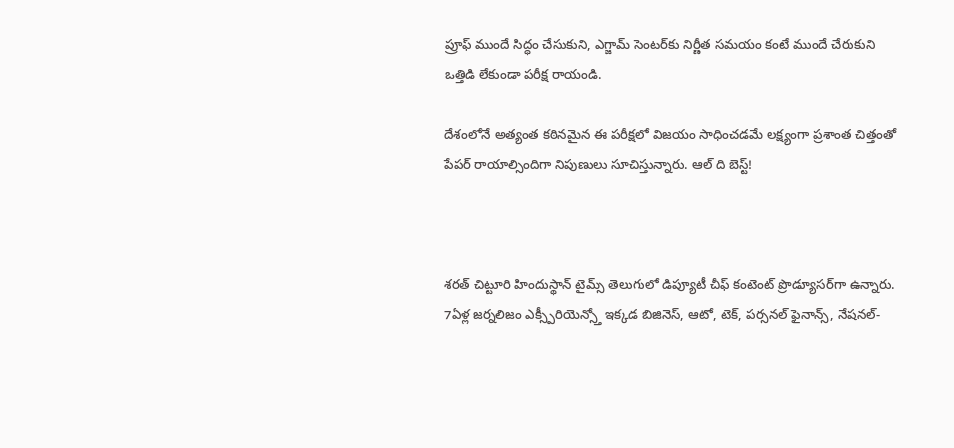ప్రూఫ్ ముందే సిద్ధం చేసుకుని, ఎగ్జామ్ సెంటర్‌కు నిర్ణీత సమయం కంటే ముందే చేరుకుని ఒత్తిడి లేకుండా పరీక్ష రాయండి.

దేశంలోనే అత్యంత కఠినమైన ఈ పరీక్షలో విజయం సాధించడమే లక్ష్యంగా ప్రశాంత చిత్తంతో పేపర్ రాయాల్సిందిగా నిపుణులు సూచిస్తున్నారు. ఆల్ ది బెస్ట్!



శరత్ చిట్టూరి హిందుస్థాన్ టైమ్స్ తెలుగులో డిప్యూటీ చీఫ్ కంటెంట్ ప్రొడ్యూసర్‌గా ఉన్నారు. 7ఏళ్ల జర్నలిజం ఎక్స్పీరియెన్స్తో ఇక్కడ బిజినెస్, ఆటో, టెక్, పర్సనల్ ఫైనాన్స్, నేషనల్-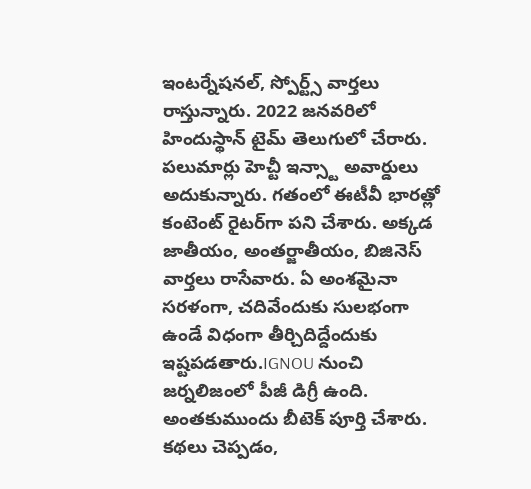ఇంటర్నేషనల్, స్పోర్ట్స్ వార్తలు రాస్తున్నారు. 2022 జనవరిలో హిందుస్థాన్ టైమ్ తెలుగులో చేరారు. పలుమార్లు హెచ్టీ ఇన్స్టా అవార్డులు అదుకున్నారు. గతంలో ఈటీవీ భారత్లో కంటెంట్ రైటర్‌గా పని చేశారు. అక్కడ జాతీయం, అంతర్జాతీయం, బిజినెస్ వార్తలు రాసేవారు. ఏ అంశమైనా సరళంగా, చదివేందుకు సులభంగా ఉండే విధంగా తీర్చిదిద్దేందుకు ఇష్టపడతారు.IGNOU నుంచి జర్నలిజంలో పీజీ డిగ్రీ ఉంది. అంతకుముందు బీటెక్ పూర్తి చేశారు. కథలు చెప్పడం,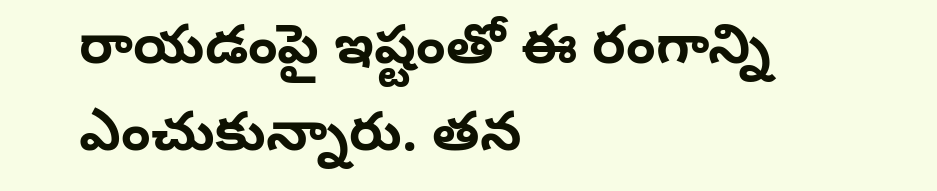రాయడంపై ఇష్టంతో ఈ రంగాన్ని ఎంచుకున్నారు. తన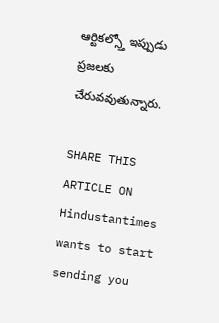ఆర్టికల్స్తో ఇప్పుడు ప్రజలకు చేరువవుతున్నారు.

SHARE THIS ARTICLE ON
Hindustantimes wants to start sending you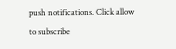push notifications. Click allow to subscribe